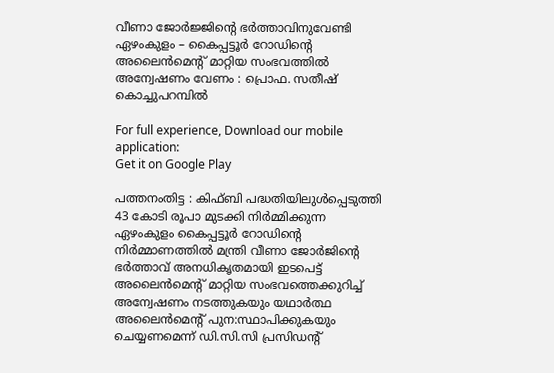വീണാ ജോര്‍ജ്ജിന്റെ ഭര്‍ത്താവിനുവേണ്ടി ഏഴംകുളം – കൈപ്പട്ടൂര്‍ റോഡിന്റെ അലൈന്‍മെന്റ് മാറ്റിയ സംഭവത്തില്‍ അന്വേഷണം വേണം : പ്രൊഫ. സതീഷ് കൊച്ചുപറമ്പില്‍

For full experience, Download our mobile application:
Get it on Google Play

പത്തനംതിട്ട : കിഫ്ബി പദ്ധതിയിലുള്‍പ്പെടുത്തി 43 കോടി രൂപാ മുടക്കി നിര്‍മ്മിക്കുന്ന ഏഴംകുളം കൈപ്പട്ടൂര്‍ റോഡിന്റെ നിര്‍മ്മാണത്തില്‍ മന്ത്രി വീണാ ജോര്‍ജിന്റെ ഭര്‍ത്താവ് അനധികൃതമായി ഇടപെട്ട് അലൈന്‍മെന്റ് മാറ്റിയ സംഭവത്തെക്കുറിച്ച് അന്വേഷണം നടത്തുകയും യഥാര്‍ത്ഥ അലൈന്‍മെന്റ് പുന:സ്ഥാപിക്കുകയും ചെയ്യണമെന്ന് ഡി.സി.സി പ്രസിഡന്റ്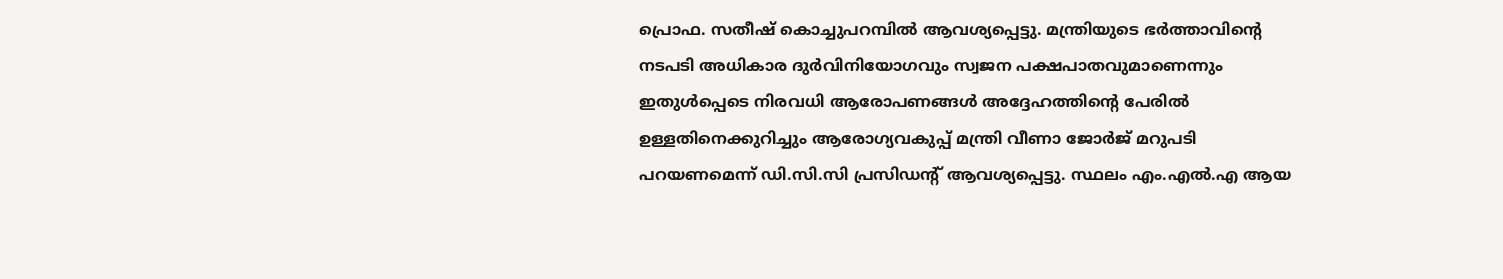പ്രൊഫ. സതീഷ് കൊച്ചുപറമ്പില്‍ ആവശ്യപ്പെട്ടു. മന്ത്രിയുടെ ഭര്‍ത്താവിന്റെ നടപടി അധികാര ദുര്‍വിനിയോഗവും സ്വജന പക്ഷപാതവുമാണെന്നും ഇതുള്‍പ്പെടെ നിരവധി ആരോപണങ്ങള്‍ അദ്ദേഹത്തിന്റെ പേരില്‍ ഉള്ളതിനെക്കുറിച്ചും ആരോഗ്യവകുപ്പ് മന്ത്രി വീണാ ജോര്‍ജ് മറുപടി പറയണമെന്ന് ഡി.സി.സി പ്രസിഡന്റ് ആവശ്യപ്പെട്ടു. സ്ഥലം എം.എല്‍.എ ആയ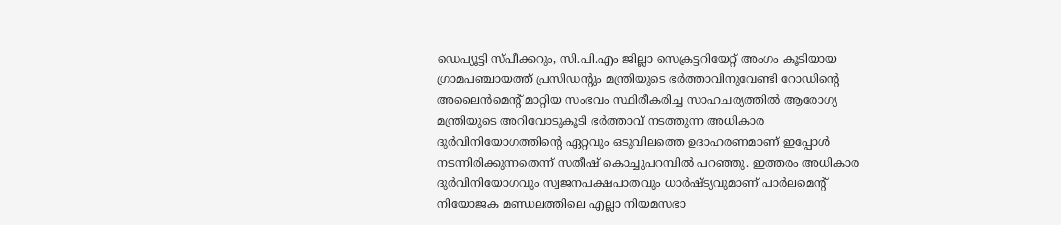ഡെപ്യൂട്ടി സ്പീക്കറും, സി.പി.എം ജില്ലാ സെക്രട്ടറിയേറ്റ് അംഗം കൂടിയായ ഗ്രാമപഞ്ചായത്ത് പ്രസിഡന്‍റും മന്ത്രിയുടെ ഭര്‍ത്താവിനുവേണ്ടി റോഡിന്റെ  അലൈന്‍മെന്റ് മാറ്റിയ സംഭവം സ്ഥിരീകരിച്ച സാഹചര്യത്തില്‍ ആരോഗ്യ മന്ത്രിയുടെ അറിവോടുകൂടി ഭര്‍ത്താവ് നടത്തുന്ന അധികാര ദുര്‍വിനിയോഗത്തിന്റെ ഏറ്റവും ഒടുവിലത്തെ ഉദാഹരണമാണ് ഇപ്പോള്‍ നടന്നിരിക്കുന്നതെന്ന് സതീഷ് കൊച്ചുപറമ്പില്‍ പറഞ്ഞു. ഇത്തരം അധികാര ദുര്‍വിനിയോഗവും സ്വജനപക്ഷപാതവും ധാര്‍ഷ്ട്യവുമാണ് പാര്‍ലമെന്റ് നിയോജക മണ്ഡലത്തിലെ എല്ലാ നിയമസഭാ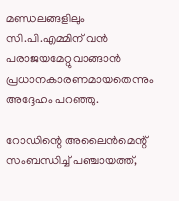മണ്ഡലങ്ങളിലും സി.പി.എമ്മിന് വന്‍ പരാജയമേറ്റുവാങ്ങാന്‍ പ്രധാനകാരണമായതെന്നും അദ്ദേഹം പറഞ്ഞു.

റോഡിന്റെ അലൈന്‍മെന്റ് സംബന്ധിച്ച് പഞ്ചായത്ത്,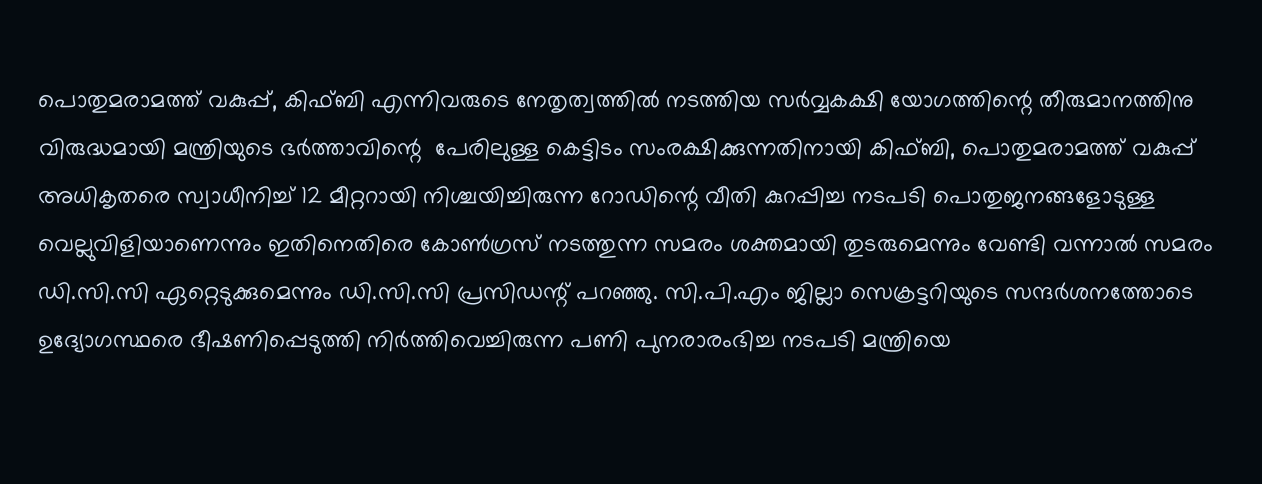പൊതുമരാമത്ത് വകുപ്പ്, കിഫ്ബി എന്നിവരുടെ നേതൃത്വത്തില്‍ നടത്തിയ സര്‍വ്വകക്ഷി യോഗത്തിന്റെ തീരുമാനത്തിനു വിരുദ്ധമായി മന്ത്രിയുടെ ഭര്‍ത്താവിന്റെ  പേരിലുള്ള കെട്ടിടം സംരക്ഷിക്കുന്നതിനായി കിഫ്ബി, പൊതുമരാമത്ത് വകുപ്പ് അധികൃതരെ സ്വാധീനിച്ച് 12 മീറ്ററായി നിശ്ചയിച്ചിരുന്ന റോഡിന്റെ വീതി കുറപ്പിച്ച നടപടി പൊതുജനങ്ങളോടുള്ള വെല്ലുവിളിയാണെന്നും ഇതിനെതിരെ കോണ്‍ഗ്രസ് നടത്തുന്ന സമരം ശക്തമായി തുടരുമെന്നും വേണ്ടി വന്നാല്‍ സമരം ഡി.സി.സി ഏറ്റെടുക്കുമെന്നും ഡി.സി.സി പ്രസിഡന്റ് പറഞ്ഞു. സി.പി.എം ജില്ലാ സെക്രട്ടറിയുടെ സന്ദര്‍ശനത്തോടെ ഉദ്യോഗസ്ഥരെ ഭീഷണിപ്പെടുത്തി നിര്‍ത്തിവെച്ചിരുന്ന പണി പുനരാരംഭിച്ച നടപടി മന്ത്രിയെ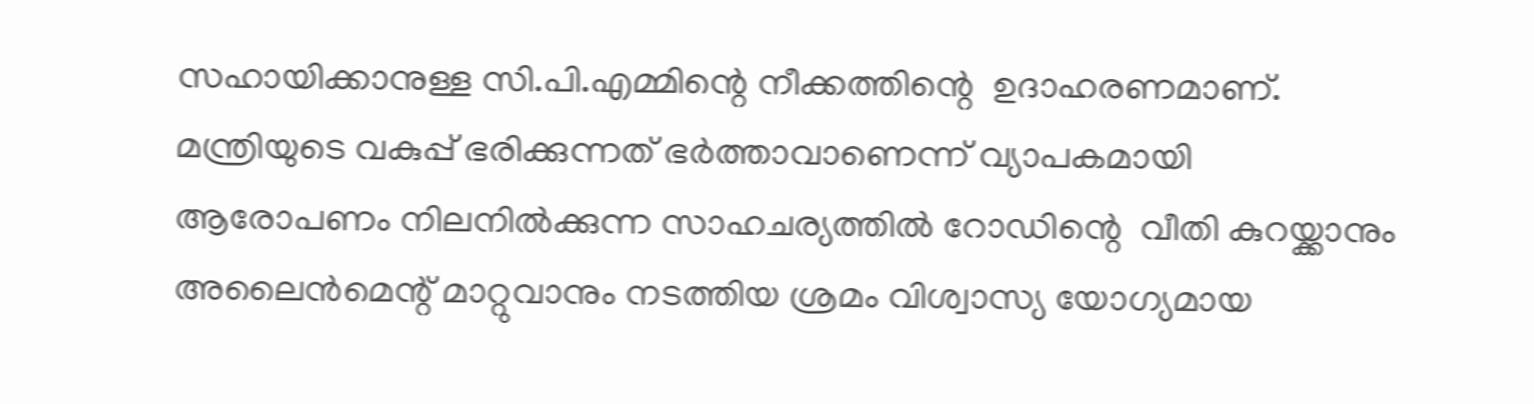സഹായിക്കാനുള്ള സി.പി.എമ്മിന്റെ നീക്കത്തിന്റെ  ഉദാഹരണമാണ്. മന്ത്രിയുടെ വകുപ്പ് ഭരിക്കുന്നത് ഭര്‍ത്താവാണെന്ന് വ്യാപകമായി ആരോപണം നിലനില്‍ക്കുന്ന സാഹചര്യത്തില്‍ റോഡിന്റെ  വീതി കുറയ്ക്കാനും അലൈന്‍മെന്റ് മാറ്റുവാനും നടത്തിയ ശ്രമം വിശ്വാസ്യ യോഗ്യമായ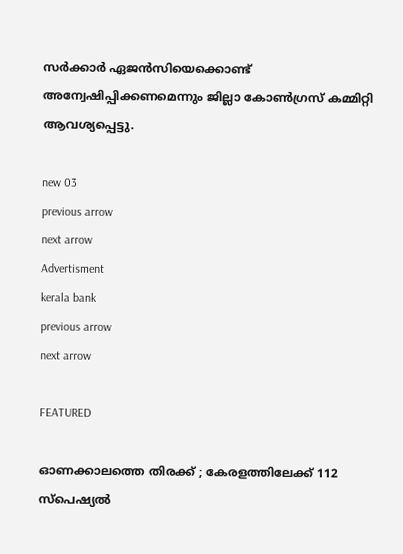സര്‍ക്കാര്‍ ഏജന്‍സിയെക്കൊണ്ട് അന്വേഷിപ്പിക്കണമെന്നും ജില്ലാ കോണ്‍ഗ്രസ് കമ്മിറ്റി ആവശ്യപ്പെട്ടു.

new 03
previous arrow
next arrow
Advertisment
kerala bank
previous arrow
next arrow

FEATURED

ഓണക്കാലത്തെ തിരക്ക് ; കേരളത്തിലേക്ക് 112 സ്‌പെഷ്യല്‍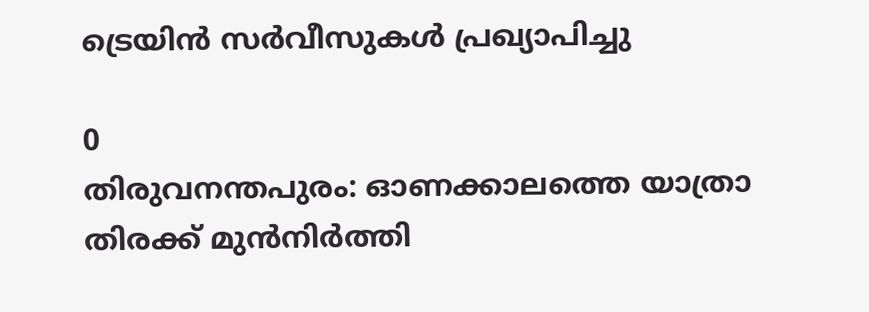ട്രെയിന്‍ സര്‍വീസുകള്‍ പ്രഖ്യാപിച്ചു

0
തിരുവനന്തപുരം: ഓണക്കാലത്തെ യാത്രാ തിരക്ക് മുന്‍നിര്‍ത്തി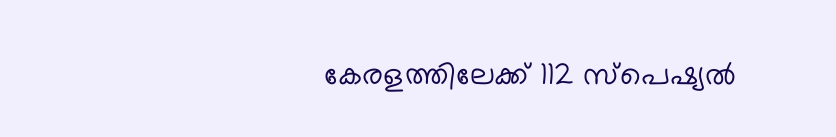കേരളത്തിലേക്ക് 112 സ്‌പെഷ്യല്‍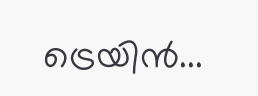ട്രെയിന്‍...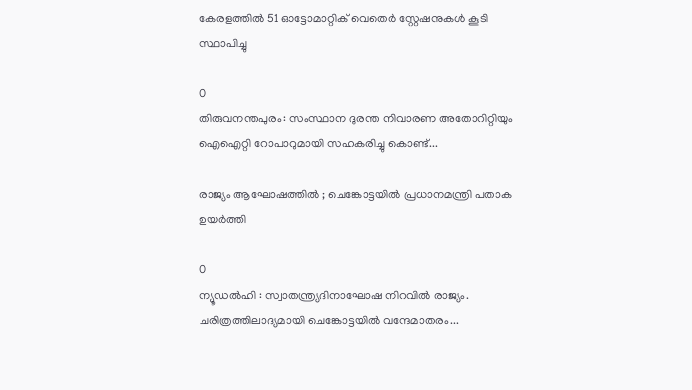കേരളത്തിൽ 51 ഓട്ടോമാറ്റിക് വെതെർ സ്റ്റേഷനുകൾ കൂടി സ്ഥാപിച്ചു

0
തിരുവനന്തപുരം: സംസ്ഥാന ദുരന്ത നിവാരണ അതോറിറ്റിയും ഐഐറ്റി റോപാറുമായി സഹകരിച്ചു കൊണ്ട്...

രാജ്യം ആഘോഷത്തിൽ ; ചെങ്കോട്ടയിൽ പ്രധാനമന്ത്രി പതാക ഉയർത്തി

0
ന്യൂഡൽഹി : സ്വാതന്ത്ര്യദിനാഘോഷ നിറവിൽ രാജ്യം. ചരിത്രത്തിലാദ്യമായി ചെങ്കോട്ടയിൽ വന്ദേമാതരം...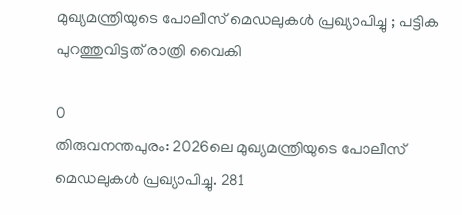മുഖ്യമന്ത്രിയുടെ പോലീസ് മെഡലുകള്‍ പ്രഖ്യാപിച്ചു ; പട്ടിക പുറത്തുവിട്ടത് രാത്രി വൈകി

0
തിരുവനന്തപുരം: 2026ലെ മുഖ്യമന്ത്രിയുടെ പോലീസ് മെഡലുകള്‍ പ്രഖ്യാപിച്ചു. 281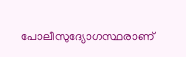പോലീസുദ്യോഗസ്ഥരാണ്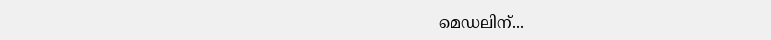മെഡലിന്...